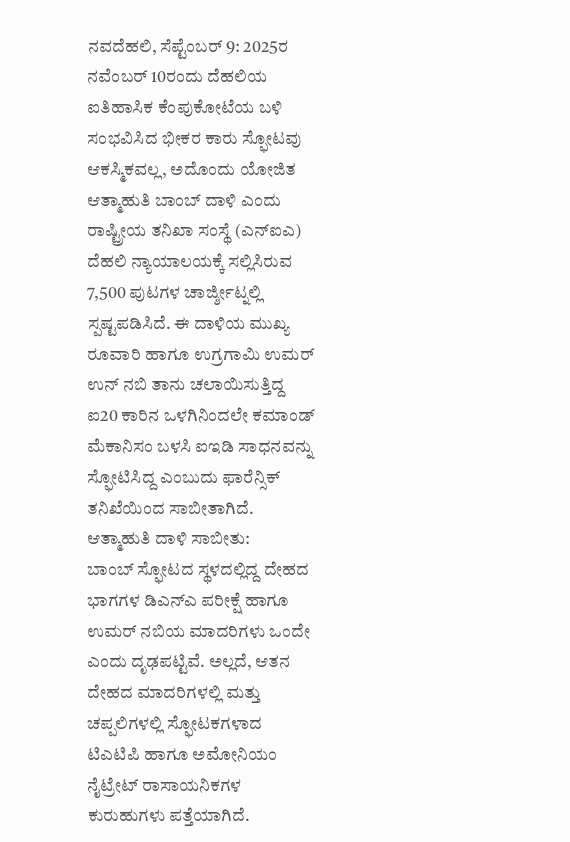ನವದೆಹಲಿ, ಸೆಪ್ಟೆಂಬರ್ 9: 2025ರ ನವೆಂಬರ್ 10ರಂದು ದೆಹಲಿಯ ಐತಿಹಾಸಿಕ ಕೆಂಪುಕೋಟೆಯ ಬಳಿ ಸಂಭವಿಸಿದ ಭೀಕರ ಕಾರು ಸ್ಫೋಟವು ಆಕಸ್ಮಿಕವಲ್ಲ, ಅದೊಂದು ಯೋಜಿತ ಆತ್ಮಾಹುತಿ ಬಾಂಬ್ ದಾಳಿ ಎಂದು ರಾಷ್ಟ್ರೀಯ ತನಿಖಾ ಸಂಸ್ಥೆ (ಎನ್ಐಎ) ದೆಹಲಿ ನ್ಯಾಯಾಲಯಕ್ಕೆ ಸಲ್ಲಿಸಿರುವ 7,500 ಪುಟಗಳ ಚಾರ್ಜ್ಶೀಟ್ನಲ್ಲಿ ಸ್ಪಷ್ಟಪಡಿಸಿದೆ. ಈ ದಾಳಿಯ ಮುಖ್ಯ ರೂವಾರಿ ಹಾಗೂ ಉಗ್ರಗಾಮಿ ಉಮರ್ ಉನ್ ನಬಿ ತಾನು ಚಲಾಯಿಸುತ್ತಿದ್ದ ಐ20 ಕಾರಿನ ಒಳಗಿನಿಂದಲೇ ಕಮಾಂಡ್ ಮೆಕಾನಿಸಂ ಬಳಸಿ ಐಇಡಿ ಸಾಧನವನ್ನು ಸ್ಫೋಟಿಸಿದ್ದ ಎಂಬುದು ಫಾರೆನ್ಸಿಕ್ ತನಿಖೆಯಿಂದ ಸಾಬೀತಾಗಿದೆ.
ಆತ್ಮಾಹುತಿ ದಾಳಿ ಸಾಬೀತು:
ಬಾಂಬ್ ಸ್ಫೋಟದ ಸ್ಥಳದಲ್ಲಿದ್ದ ದೇಹದ ಭಾಗಗಳ ಡಿಎನ್ಎ ಪರೀಕ್ಷೆ ಹಾಗೂ ಉಮರ್ ನಬಿಯ ಮಾದರಿಗಳು ಒಂದೇ ಎಂದು ದೃಢಪಟ್ಟಿವೆ. ಅಲ್ಲದೆ, ಆತನ ದೇಹದ ಮಾದರಿಗಳಲ್ಲಿ ಮತ್ತು ಚಪ್ಪಲಿಗಳಲ್ಲಿ ಸ್ಫೋಟಕಗಳಾದ ಟಿಎಟಿಪಿ ಹಾಗೂ ಅಮೋನಿಯಂ ನೈಟ್ರೇಟ್ ರಾಸಾಯನಿಕಗಳ ಕುರುಹುಗಳು ಪತ್ತೆಯಾಗಿದೆ.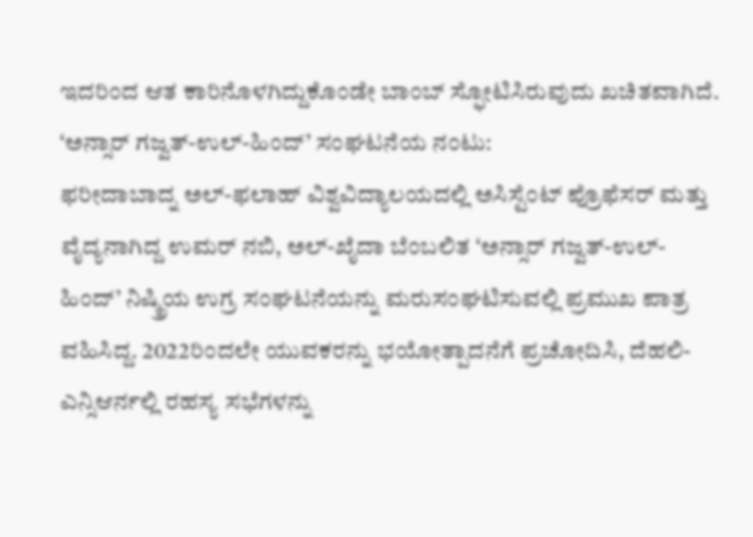ಇದರಿಂದ ಆತ ಕಾರಿನೊಳಗಿದ್ದುಕೊಂಡೇ ಬಾಂಬ್ ಸ್ಫೋಟಿಸಿರುವುದು ಖಚಿತವಾಗಿದೆ.
‘ಅನ್ಸಾರ್ ಗಜ್ವತ್-ಉಲ್-ಹಿಂದ್’ ಸಂಘಟನೆಯ ನಂಟು:
ಫರೀದಾಬಾದ್ನ ಅಲ್-ಫಲಾಹ್ ವಿಶ್ವವಿದ್ಯಾಲಯದಲ್ಲಿ ಅಸಿಸ್ಟೆಂಟ್ ಪ್ರೊಫೆಸರ್ ಮತ್ತು ವೈದ್ಯನಾಗಿದ್ದ ಉಮರ್ ನಬಿ, ಅಲ್-ಖೈದಾ ಬೆಂಬಲಿತ ‘ಅನ್ಸಾರ್ ಗಜ್ವತ್-ಉಲ್-ಹಿಂದ್’ ನಿಷ್ಕ್ರಿಯ ಉಗ್ರ ಸಂಘಟನೆಯನ್ನು ಮರುಸಂಘಟಿಸುವಲ್ಲಿ ಪ್ರಮುಖ ಪಾತ್ರ ವಹಿಸಿದ್ದ. 2022ರಿಂದಲೇ ಯುವಕರನ್ನು ಭಯೋತ್ಪಾದನೆಗೆ ಪ್ರಚೋದಿಸಿ, ದೆಹಲಿ-ಎನ್ಸಿಆರ್ನಲ್ಲಿ ರಹಸ್ಯ ಸಭೆಗಳನ್ನು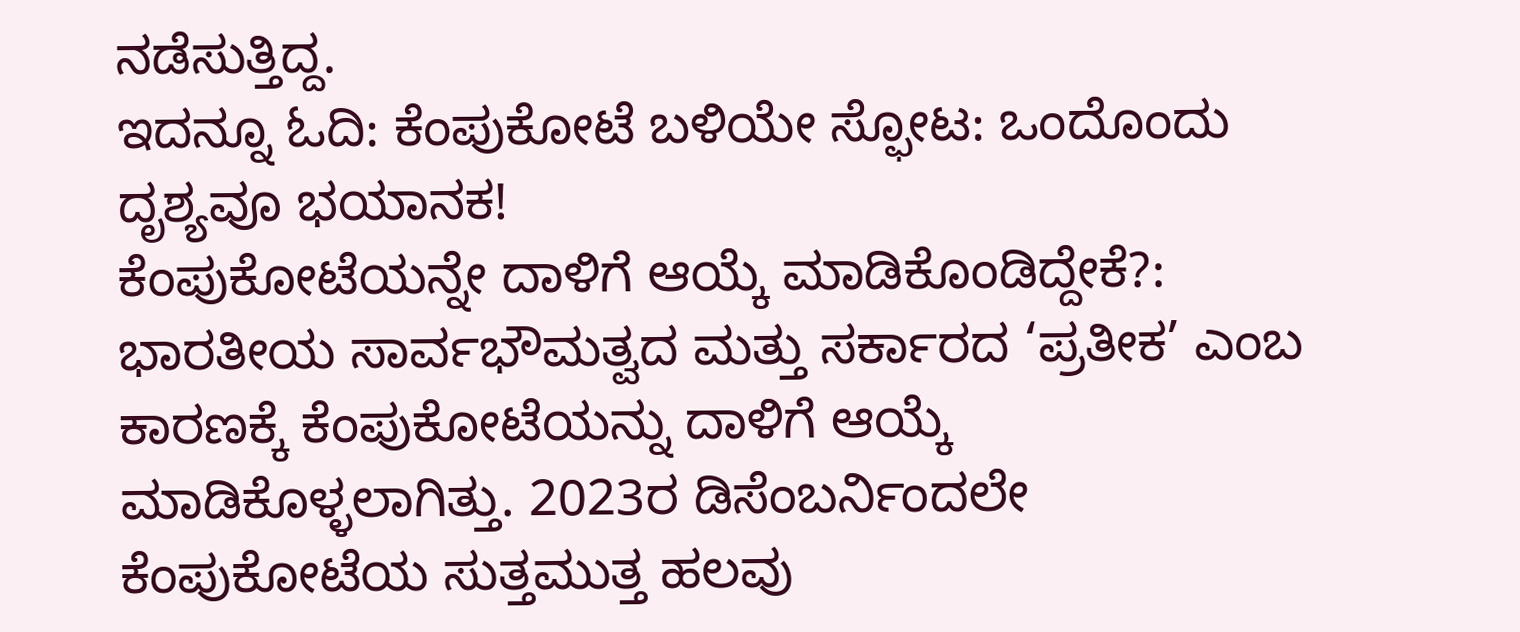ನಡೆಸುತ್ತಿದ್ದ.
ಇದನ್ನೂ ಓದಿ: ಕೆಂಪುಕೋಟೆ ಬಳಿಯೇ ಸ್ಫೋಟ: ಒಂದೊಂದು ದೃಶ್ಯವೂ ಭಯಾನಕ!
ಕೆಂಪುಕೋಟೆಯನ್ನೇ ದಾಳಿಗೆ ಆಯ್ಕೆ ಮಾಡಿಕೊಂಡಿದ್ದೇಕೆ?:
ಭಾರತೀಯ ಸಾರ್ವಭೌಮತ್ವದ ಮತ್ತು ಸರ್ಕಾರದ ‘ಪ್ರತೀಕ’ ಎಂಬ ಕಾರಣಕ್ಕೆ ಕೆಂಪುಕೋಟೆಯನ್ನು ದಾಳಿಗೆ ಆಯ್ಕೆ ಮಾಡಿಕೊಳ್ಳಲಾಗಿತ್ತು. 2023ರ ಡಿಸೆಂಬರ್ನಿಂದಲೇ ಕೆಂಪುಕೋಟೆಯ ಸುತ್ತಮುತ್ತ ಹಲವು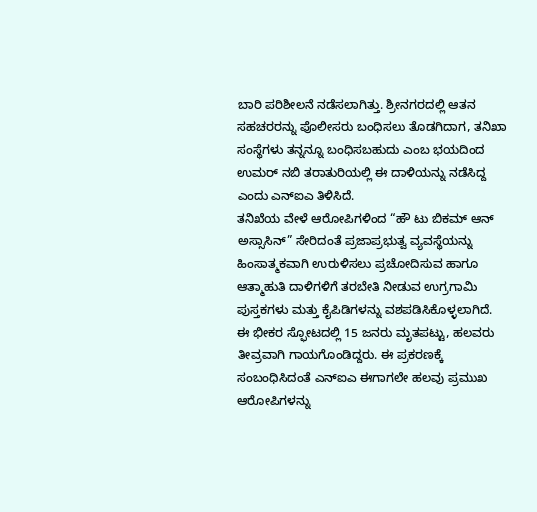ಬಾರಿ ಪರಿಶೀಲನೆ ನಡೆಸಲಾಗಿತ್ತು. ಶ್ರೀನಗರದಲ್ಲಿ ಆತನ ಸಹಚರರನ್ನು ಪೊಲೀಸರು ಬಂಧಿಸಲು ತೊಡಗಿದಾಗ, ತನಿಖಾ ಸಂಸ್ಥೆಗಳು ತನ್ನನ್ನೂ ಬಂಧಿಸಬಹುದು ಎಂಬ ಭಯದಿಂದ ಉಮರ್ ನಬಿ ತರಾತುರಿಯಲ್ಲಿ ಈ ದಾಳಿಯನ್ನು ನಡೆಸಿದ್ದ ಎಂದು ಎನ್ಐಎ ತಿಳಿಸಿದೆ.
ತನಿಖೆಯ ವೇಳೆ ಆರೋಪಿಗಳಿಂದ “ಹೌ ಟು ಬಿಕಮ್ ಆನ್ ಅಸ್ಸಾಸಿನ್” ಸೇರಿದಂತೆ ಪ್ರಜಾಪ್ರಭುತ್ವ ವ್ಯವಸ್ಥೆಯನ್ನು ಹಿಂಸಾತ್ಮಕವಾಗಿ ಉರುಳಿಸಲು ಪ್ರಚೋದಿಸುವ ಹಾಗೂ ಆತ್ಮಾಹುತಿ ದಾಳಿಗಳಿಗೆ ತರಬೇತಿ ನೀಡುವ ಉಗ್ರಗಾಮಿ ಪುಸ್ತಕಗಳು ಮತ್ತು ಕೈಪಿಡಿಗಳನ್ನು ವಶಪಡಿಸಿಕೊಳ್ಳಲಾಗಿದೆ. ಈ ಭೀಕರ ಸ್ಫೋಟದಲ್ಲಿ 15 ಜನರು ಮೃತಪಟ್ಟು, ಹಲವರು ತೀವ್ರವಾಗಿ ಗಾಯಗೊಂಡಿದ್ದರು. ಈ ಪ್ರಕರಣಕ್ಕೆ ಸಂಬಂಧಿಸಿದಂತೆ ಎನ್ಐಎ ಈಗಾಗಲೇ ಹಲವು ಪ್ರಮುಖ ಆರೋಪಿಗಳನ್ನು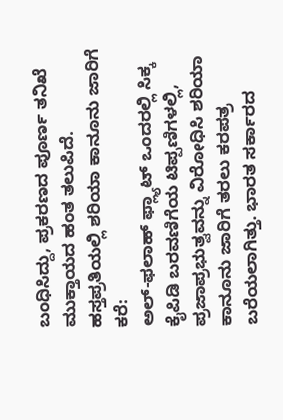ಬಂಧಿಸಿದ್ದು, ಪ್ರಕರಣದ ಪೂರ್ಣ ತನಿಖೆ ಮುಕ್ತಾಯದ ಹಂತ ತಲುಪಿದೆ.
ಹಸ್ತಪ್ರತಿಯಲ್ಲಿ ಶರಿಯಾ ಕಾನೂನು ಜಾರಿಗೆ ಕರೆ:
ಅಲ್-ಫಲಾಹ್ ಫ್ಲ್ಯಾಟ್ ಒಂದರಲ್ಲಿ ಸಿಕ್ಕ ಕೈಪಿಡಿ ಬರವಣಿಗೆಯ ಟಿಪ್ಪಣಿಗಳಲ್ಲಿ, ಪ್ರಜಾಪ್ರಭುತ್ವವನ್ನು ವಿರೋಧಿಸಿ ಶರಿಯಾ ಕಾನೂನು ಜಾರಿಗೆ ತರಲು ಕರಪತ್ರ ಬರೆಯಲಾಗಿತ್ತು. ಭಾರತ ಸರ್ಕಾರದ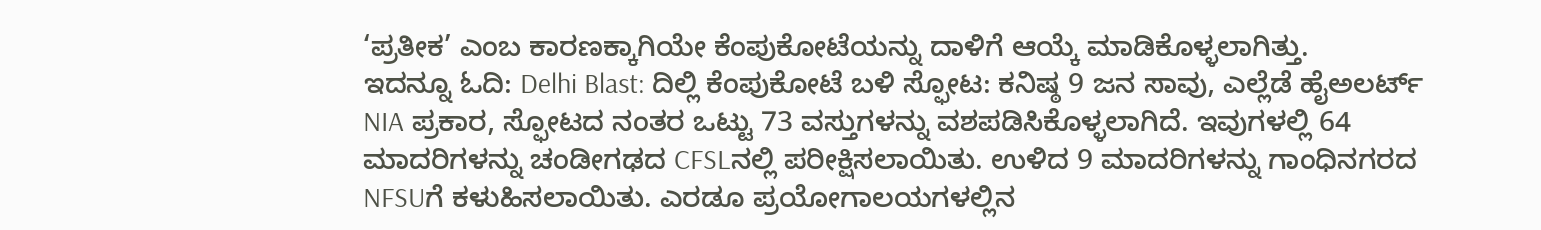‘ಪ್ರತೀಕ’ ಎಂಬ ಕಾರಣಕ್ಕಾಗಿಯೇ ಕೆಂಪುಕೋಟೆಯನ್ನು ದಾಳಿಗೆ ಆಯ್ಕೆ ಮಾಡಿಕೊಳ್ಳಲಾಗಿತ್ತು.
ಇದನ್ನೂ ಓದಿ: Delhi Blast: ದಿಲ್ಲಿ ಕೆಂಪುಕೋಟೆ ಬಳಿ ಸ್ಫೋಟ: ಕನಿಷ್ಠ 9 ಜನ ಸಾವು, ಎಲ್ಲೆಡೆ ಹೈಅಲರ್ಟ್
NIA ಪ್ರಕಾರ, ಸ್ಫೋಟದ ನಂತರ ಒಟ್ಟು 73 ವಸ್ತುಗಳನ್ನು ವಶಪಡಿಸಿಕೊಳ್ಳಲಾಗಿದೆ. ಇವುಗಳಲ್ಲಿ 64 ಮಾದರಿಗಳನ್ನು ಚಂಡೀಗಢದ CFSLನಲ್ಲಿ ಪರೀಕ್ಷಿಸಲಾಯಿತು. ಉಳಿದ 9 ಮಾದರಿಗಳನ್ನು ಗಾಂಧಿನಗರದ NFSUಗೆ ಕಳುಹಿಸಲಾಯಿತು. ಎರಡೂ ಪ್ರಯೋಗಾಲಯಗಳಲ್ಲಿನ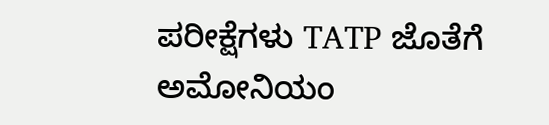ಪರೀಕ್ಷೆಗಳು TATP ಜೊತೆಗೆ ಅಮೋನಿಯಂ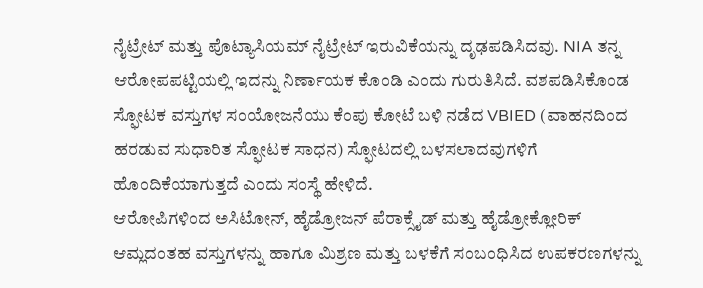ನೈಟ್ರೇಟ್ ಮತ್ತು ಪೊಟ್ಯಾಸಿಯಮ್ ನೈಟ್ರೇಟ್ ಇರುವಿಕೆಯನ್ನು ದೃಢಪಡಿಸಿದವು. NIA ತನ್ನ ಆರೋಪಪಟ್ಟಿಯಲ್ಲಿ ಇದನ್ನು ನಿರ್ಣಾಯಕ ಕೊಂಡಿ ಎಂದು ಗುರುತಿಸಿದೆ. ವಶಪಡಿಸಿಕೊಂಡ ಸ್ಫೋಟಕ ವಸ್ತುಗಳ ಸಂಯೋಜನೆಯು ಕೆಂಪು ಕೋಟೆ ಬಳಿ ನಡೆದ VBIED (ವಾಹನದಿಂದ ಹರಡುವ ಸುಧಾರಿತ ಸ್ಫೋಟಕ ಸಾಧನ) ಸ್ಫೋಟದಲ್ಲಿ ಬಳಸಲಾದವುಗಳಿಗೆ ಹೊಂದಿಕೆಯಾಗುತ್ತದೆ ಎಂದು ಸಂಸ್ಥೆ ಹೇಳಿದೆ.
ಆರೋಪಿಗಳಿಂದ ಅಸಿಟೋನ್, ಹೈಡ್ರೋಜನ್ ಪೆರಾಕ್ಸೈಡ್ ಮತ್ತು ಹೈಡ್ರೋಕ್ಲೋರಿಕ್ ಆಮ್ಲದಂತಹ ವಸ್ತುಗಳನ್ನು ಹಾಗೂ ಮಿಶ್ರಣ ಮತ್ತು ಬಳಕೆಗೆ ಸಂಬಂಧಿಸಿದ ಉಪಕರಣಗಳನ್ನು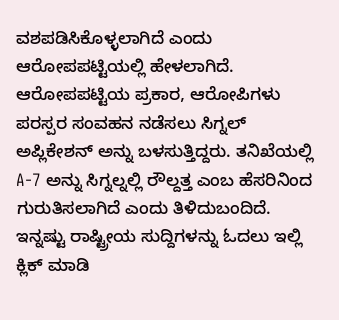ವಶಪಡಿಸಿಕೊಳ್ಳಲಾಗಿದೆ ಎಂದು ಆರೋಪಪಟ್ಟಿಯಲ್ಲಿ ಹೇಳಲಾಗಿದೆ. ಆರೋಪಪಟ್ಟಿಯ ಪ್ರಕಾರ, ಆರೋಪಿಗಳು ಪರಸ್ಪರ ಸಂವಹನ ನಡೆಸಲು ಸಿಗ್ನಲ್ ಅಪ್ಲಿಕೇಶನ್ ಅನ್ನು ಬಳಸುತ್ತಿದ್ದರು. ತನಿಖೆಯಲ್ಲಿ A-7 ಅನ್ನು ಸಿಗ್ನಲ್ನಲ್ಲಿ ರೌಲ್ದತ್ತ ಎಂಬ ಹೆಸರಿನಿಂದ ಗುರುತಿಸಲಾಗಿದೆ ಎಂದು ತಿಳಿದುಬಂದಿದೆ.
ಇನ್ನಷ್ಟು ರಾಷ್ಟ್ರೀಯ ಸುದ್ದಿಗಳನ್ನು ಓದಲು ಇಲ್ಲಿ ಕ್ಲಿಕ್ ಮಾಡಿ